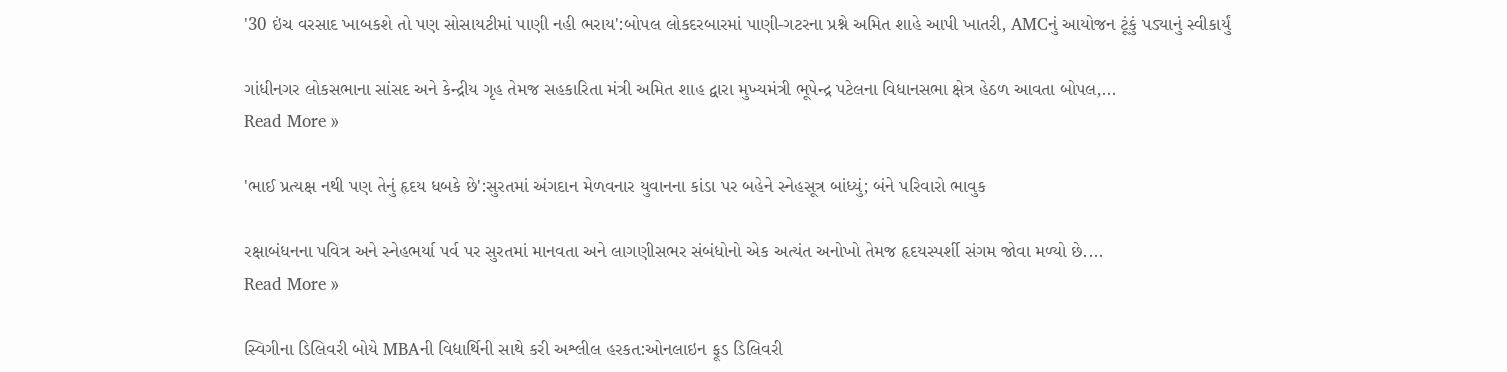'30 ઇંચ વરસાદ ખાબકશે તો પણ સોસાયટીમાં પાણી નહી ભરાય':બોપલ લોકદરબારમાં પાણી-ગટરના પ્રશ્ને અમિત શાહે આપી ખાતરી, AMCનું આયોજન ટૂંકું પડ્યાનું સ્વીકાર્યું

ગાંધીનગર લોકસભાના સાંસદ અને કેન્દ્રીય ગૃહ તેમજ સહકારિતા મંત્રી અમિત શાહ દ્વારા મુખ્યમંત્રી ભૂપેન્દ્ર પટેલના વિધાનસભા ક્ષેત્ર હેઠળ આવતા બોપલ,...
Read More »

'ભાઈ પ્રત્યક્ષ નથી પણ તેનું હૃદય ધબકે છે':સુરતમાં અંગદાન મેળવનાર યુવાનના કાંડા પર બહેને સ્નેહસૂત્ર બાંધ્યું; બંને પરિવારો ભાવુક

રક્ષાબંધનના પવિત્ર અને સ્નેહભર્યા પર્વ પર સુરતમાં માનવતા અને લાગણીસભર સંબંધોનો એક અત્યંત અનોખો તેમજ હૃદયસ્પર્શી સંગમ જોવા મળ્યો છે....
Read More »

સ્વિગીના ડિલિવરી બોયે MBAની વિદ્યાર્થિની સાથે કરી અશ્લીલ હરકત:ઓનલાઇન ફૂડ ડિલિવરી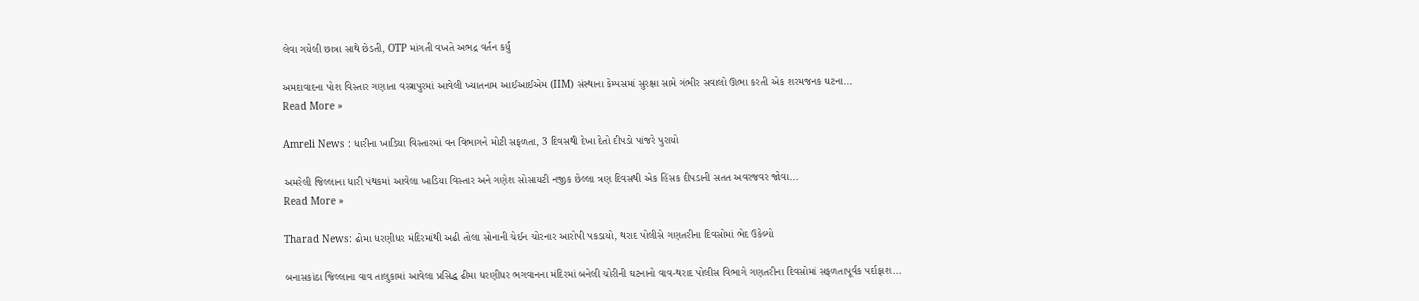લેવા ગયેલી છાત્રા સાથે છેડતી, OTP માંગતી વખતે અભદ્ર વર્તન કર્યું

અમદાવાદના પોશ વિસ્તાર ગણાતા વસ્ત્રાપુરમાં આવેલી ખ્યાતનામ આઈઆઈએમ (IIM) સંસ્થાના કેમ્પસમાં સુરક્ષા સામે ગંભીર સવાલો ઊભા કરતી એક શરમજનક ઘટના...
Read More »

Amreli News : ધારીના ખાડિયા વિસ્તારમાં વન વિભાગને મોટી સફળતા, 3 દિવસથી દેખા દેતો દીપડો પાંજરે પુરાયો

અમરેલી જિલ્લાના ધારી પંથકમાં આવેલા ખાડિયા વિસ્તાર અને ગણેશ સોસાયટી નજીક છેલ્લા ત્રણ દિવસથી એક હિંસક દીપડાની સતત અવરજવર જોવા...
Read More »

Tharad News: ઢોમા ધરણીધર મંદિરમાંથી અઢી તોલા સોનાની ચેઈન ચોરનાર આરોપી પકડાયો, થરાદ પોલીસે ગણતરીના દિવસોમાં ભેદ ઉકેલ્યો

બનાસકાંઠા જિલ્લાના વાવ તાલુકામાં આવેલા પ્રસિદ્ધ ઢીમા ધરણીધર ભગવાનના મંદિરમાં બનેલી ચોરીની ઘટનાનો વાવ-થરાદ પોલીસ વિભાગે ગણતરીના દિવસોમાં સફળતાપૂર્વક પર્દાફાશ...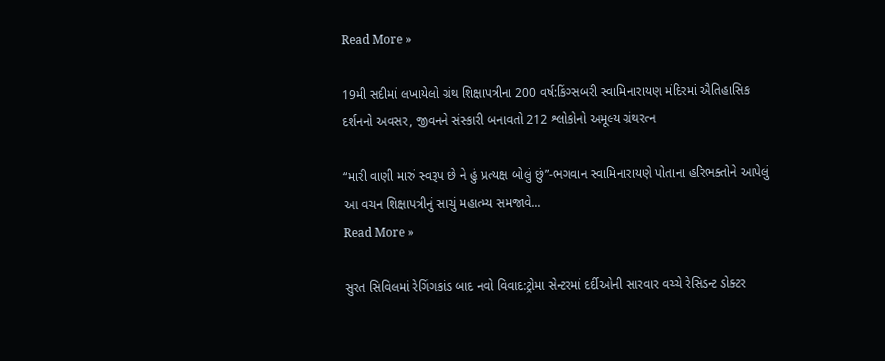Read More »

19મી સદીમાં લખાયેલો ગ્રંથ શિક્ષાપત્રીના 200 વર્ષ:કિંગ્સબરી સ્વામિનારાયણ મંદિરમાં ઐતિહાસિક દર્શનનો અવસર, જીવનને સંસ્કારી બનાવતો 212 શ્લોકોનો અમૂલ્ય ગ્રંથરત્ન

“મારી વાણી મારું સ્વરૂપ છે ને હું પ્રત્યક્ષ બોલું છું”-ભગવાન સ્વામિનારાયણે પોતાના હરિભક્તોને આપેલું આ વચન શિક્ષાપત્રીનું સાચું મહાત્મ્ય સમજાવે...
Read More »

સુરત સિવિલમાં રેગિંગકાંડ બાદ નવો વિવાદ:ટ્રોમા સેન્ટરમાં દર્દીઓની સારવાર વચ્ચે રેસિડન્ટ ડોક્ટર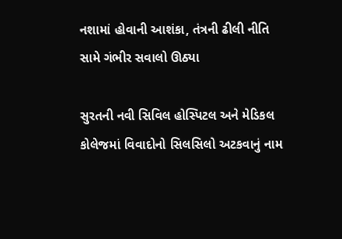નશામાં હોવાની આશંકા, તંત્રની ઢીલી નીતિ સામે ગંભીર સવાલો ઊઠ્યા

સુરતની નવી સિવિલ હોસ્પિટલ અને મેડિકલ કોલેજમાં વિવાદોનો સિલસિલો અટકવાનું નામ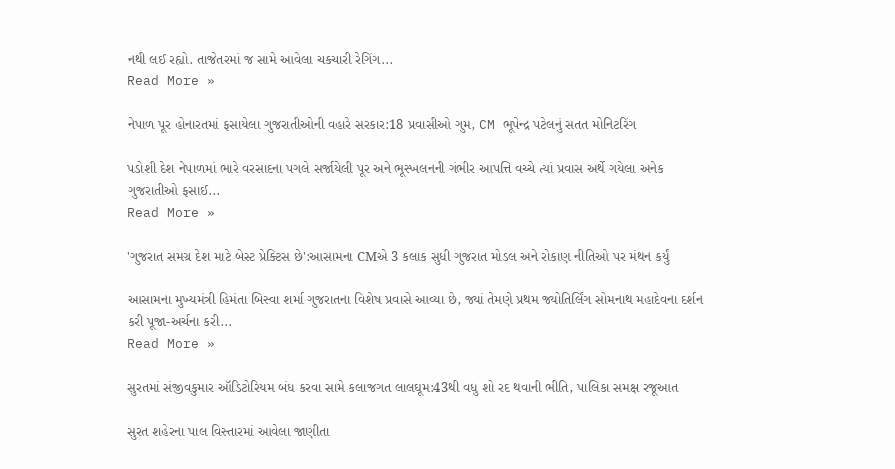નથી લઈ રહ્યો. તાજેતરમાં જ સામે આવેલા ચકચારી રેગિંગ...
Read More »

નેપાળ પૂર હોનારતમાં ફસાયેલા ગુજરાતીઓની વહારે સરકાર:18 પ્રવાસીઓ ગુમ, CM ભૂપેન્દ્ર પટેલનું સતત મોનિટરિંગ

પડોશી દેશ નેપાળમાં ભારે વરસાદના પગલે સર્જાયેલી પૂર અને ભૂસ્ખલનની ગંભીર આપત્તિ વચ્ચે ત્યાં પ્રવાસ અર્થે ગયેલા અનેક ગુજરાતીઓ ફસાઈ...
Read More »

'ગુજરાત સમગ્ર દેશ માટે બેસ્ટ પ્રેક્ટિસ છે':આસામના CMએ 3 કલાક સુધી ગુજરાત મોડલ અને રોકાણ નીતિઓ પર મંથન કર્યું

આસામના મુખ્યમંત્રી હિમંતા બિસ્વા શર્મા ગુજરાતના વિશેષ પ્રવાસે આવ્યા છે, જ્યાં તેમણે પ્રથમ જ્યોતિર્લિંગ સોમનાથ મહાદેવના દર્શન કરી પૂજા-અર્ચના કરી...
Read More »

સુરતમાં સંજીવકુમાર ઑડિટોરિયમ બંધ કરવા સામે કલાજગત લાલઘૂમ:43થી વધુ શો રદ થવાની ભીતિ, પાલિકા સમક્ષ રજૂઆત

સુરત શહેરના પાલ વિસ્તારમાં આવેલા જાણીતા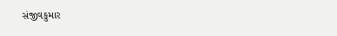સંજીવકુમાર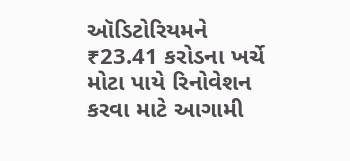ઑડિટોરિયમને ₹23.41 કરોડના ખર્ચે મોટા પાયે રિનોવેશન કરવા માટે આગામી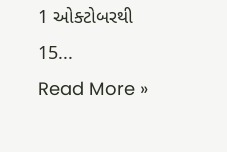1 ઓક્ટોબરથી 15...
Read More »